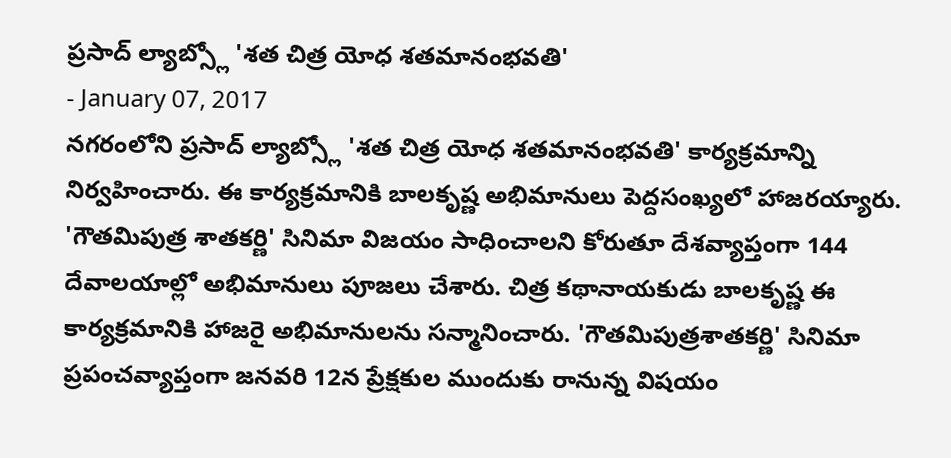ప్రసాద్ ల్యాబ్స్లో 'శత చిత్ర యోధ శతమానంభవతి'
- January 07, 2017
నగరంలోని ప్రసాద్ ల్యాబ్స్లో 'శత చిత్ర యోధ శతమానంభవతి' కార్యక్రమాన్ని నిర్వహించారు. ఈ కార్యక్రమానికి బాలకృష్ణ అభిమానులు పెద్దసంఖ్యలో హాజరయ్యారు. 'గౌతమిపుత్ర శాతకర్ణి' సినిమా విజయం సాధించాలని కోరుతూ దేశవ్యాప్తంగా 144 దేవాలయాల్లో అభిమానులు పూజలు చేశారు. చిత్ర కథానాయకుడు బాలకృష్ణ ఈ కార్యక్రమానికి హాజరై అభిమానులను సన్మానించారు. 'గౌతమిపుత్రశాతకర్ణి' సినిమా ప్రపంచవ్యాప్తంగా జనవరి 12న ప్రేక్షకుల ముందుకు రానున్న విషయం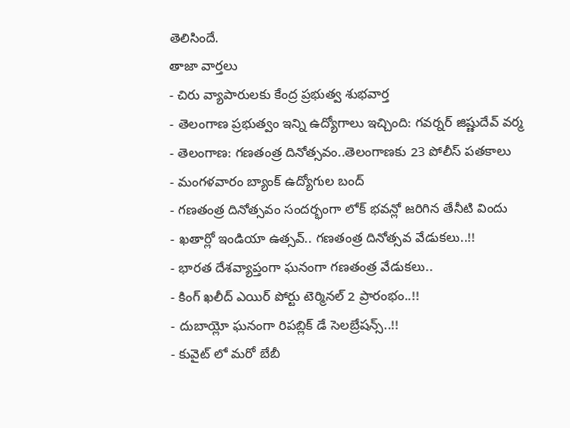తెలిసిందే.
తాజా వార్తలు
- చిరు వ్యాపారులకు కేంద్ర ప్రభుత్వ శుభవార్త
- తెలంగాణ ప్రభుత్వం ఇన్ని ఉద్యోగాలు ఇచ్చింది: గవర్నర్ జిష్ణుదేవ్ వర్మ
- తెలంగాణ: గణతంత్ర దినోత్సవం..తెలంగాణకు 23 పోలీస్ పతకాలు
- మంగళవారం బ్యాంక్ ఉద్యోగుల బంద్
- గణతంత్ర దినోత్సవం సందర్భంగా లోక్ భవన్లో జరిగిన తేనీటి విందు
- ఖతార్లో ఇండియా ఉత్సవ్.. గణతంత్ర దినోత్సవ వేడుకలు..!!
- భారత దేశవ్యాప్తంగా ఘనంగా గణతంత్ర వేడుకలు..
- కింగ్ ఖలీద్ ఎయిర్ పోర్టు టెర్మినల్ 2 ప్రారంభం..!!
- దుబాయ్లో ఘనంగా రిపబ్లిక్ డే సెలబ్రేషన్స్..!!
- కువైట్ లో మరో బేబీ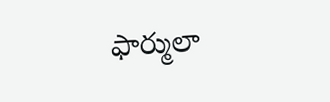ఫార్ములా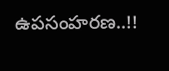ఉపసంహరణ..!!